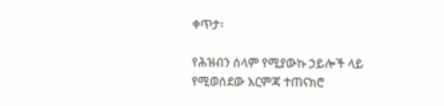ቀጥታ፡

የሕዝብን ሰላም የሚያውኩ ኃይሎች ላይ የሚወሰደው እርምጃ ተጠናክሮ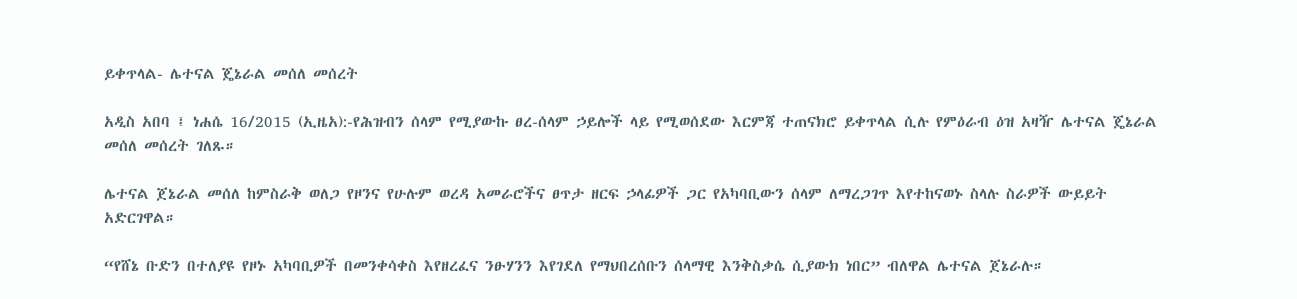ይቀጥላል- ሌተናል ጄኔራል መሰለ መሰረት

አዲስ አበባ ፤ ነሐሴ 16/2015 (ኢዜአ):-የሕዝብን ሰላም የሚያውኩ ፀረ-ሰላም ኃይሎች ላይ የሚወሰደው እርምጃ ተጠናክሮ ይቀጥላል ሲሉ የምዕራብ ዕዝ አዛዥ ሌተናል ጄኔራል መሰለ መሰረት ገለጹ።

ሌተናል ጀኔራል መሰለ ከምስራቅ ወለጋ የዞንና የሁሉም ወረዳ አመራሮችና ፀጥታ ዘርፍ ኃላፊዎች ጋር የአካባቢውን ሰላም ለማረጋገጥ እየተከናወኑ ስላሉ ስራዎች ውይይት አድርገዋል።

“የሸኔ ቡድን በተለያዩ የዞኑ አካባቢዎች በመንቀሳቀስ እየዘረፈና ንፁሃንን እየገደለ የማህበረሰቡን ሰላማዊ እንቅስቃሴ ሲያውክ ነበር” ብለዋል ሌተናል ጀኔራሉ።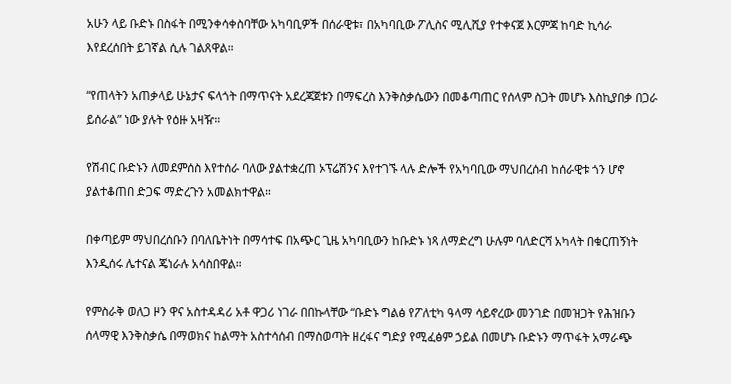አሁን ላይ ቡድኑ በስፋት በሚንቀሳቀስባቸው አካባቢዎች በሰራዊቱ፣ በአካባቢው ፖሊስና ሚሊሺያ የተቀናጀ እርምጃ ከባድ ኪሳራ እየደረሰበት ይገኛል ሲሉ ገልጸዋል።

“የጠላትን አጠቃላይ ሁኔታና ፍላጎት በማጥናት አደረጃጀቱን በማፍረስ እንቅስቃሴውን በመቆጣጠር የሰላም ስጋት መሆኑ እስኪያበቃ በጋራ ይሰራል” ነው ያሉት የዕዙ አዛዥ።

የሽብር ቡድኑን ለመደምሰስ እየተሰራ ባለው ያልተቋረጠ ኦፕሬሽንና እየተገኙ ላሉ ድሎች የአካባቢው ማህበረሰብ ከሰራዊቱ ጎን ሆኖ ያልተቆጠበ ድጋፍ ማድረጉን አመልክተዋል።

በቀጣይም ማህበረሰቡን በባለቤትነት በማሳተፍ በአጭር ጊዜ አካባቢውን ከቡድኑ ነጻ ለማድረግ ሁሉም ባለድርሻ አካላት በቁርጠኝነት እንዲሰሩ ሌተናል ጄነራሉ አሳስበዋል።

የምስራቅ ወለጋ ዞን ዋና አስተዳዳሪ አቶ ዋጋሪ ነገራ በበኩላቸው “ቡድኑ ግልፅ የፖለቲካ ዓላማ ሳይኖረው መንገድ በመዝጋት የሕዝቡን ሰላማዊ እንቅስቃሴ በማወክና ከልማት አስተሳሰብ በማስወጣት ዘረፋና ግድያ የሚፈፅም ኃይል በመሆኑ ቡድኑን ማጥፋት አማራጭ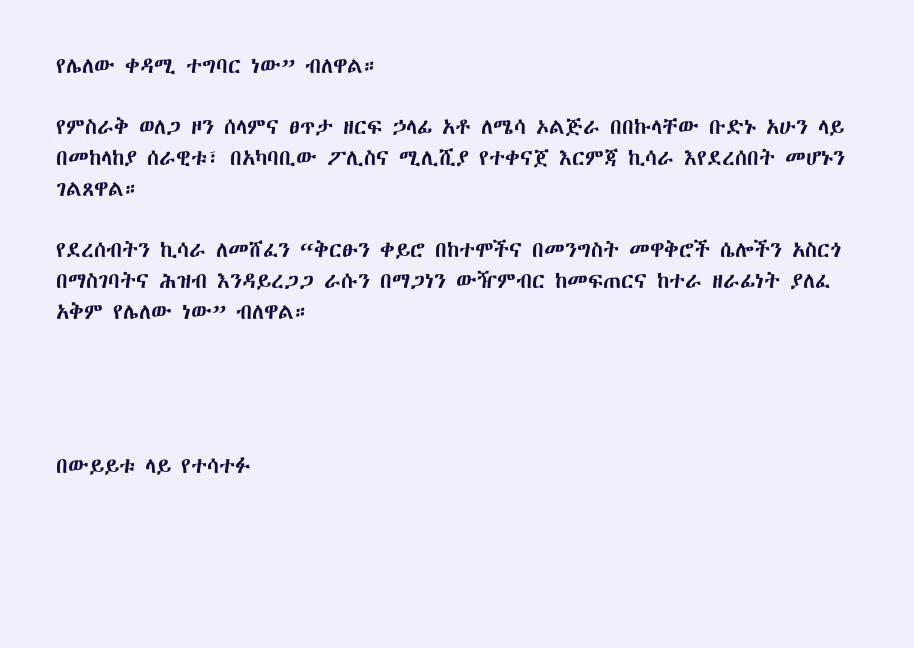የሌለው ቀዳሚ ተግባር ነው” ብለዋል።

የምስራቅ ወለጋ ዞን ሰላምና ፀጥታ ዘርፍ ኃላፊ አቶ ለሜሳ ኦልጅራ በበኩላቸው ቡድኑ አሁን ላይ በመከላከያ ሰራዊቱ፣ በአካባቢው ፖሊስና ሚሊሺያ የተቀናጀ እርምጃ ኪሳራ እየደረሰበት መሆኑን ገልጸዋል።

የደረሰብትን ኪሳራ ለመሸፈን “ቅርፁን ቀይሮ በከተሞችና በመንግስት መዋቅሮች ሴሎችን አስርጎ በማስገባትና ሕዝብ እንዳይረጋጋ ራሱን በማጋነን ውዥምብር ከመፍጠርና ከተራ ዘራፊነት ያለፈ አቅም የሌለው ነው” ብለዋል።




በውይይቱ ላይ የተሳተፉ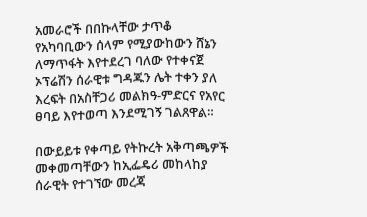አመራሮች በበኩላቸው ታጥቆ የአካባቢውን ሰላም የሚያውከውን ሸኔን ለማጥፋት እየተደረገ ባለው የተቀናጀ ኦፕሬሽን ሰራዊቱ ግዳጁን ሌት ተቀን ያለ እረፍት በአስቸጋሪ መልክዓ-ምድርና የአየር ፀባይ እየተወጣ እንደሚገኝ ገልጸዋል።

በውይይቱ የቀጣይ የትኩረት አቅጣጫዎች መቀመጣቸውን ከኢፌዴሪ መከላከያ ሰራዊት የተገኘው መረጃ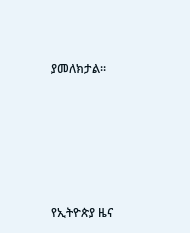ያመለክታል።









የኢትዮጵያ ዜና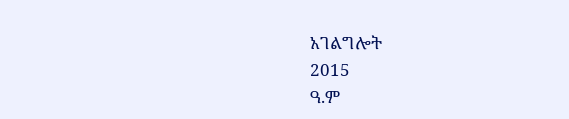አገልግሎት
2015
ዓ.ም